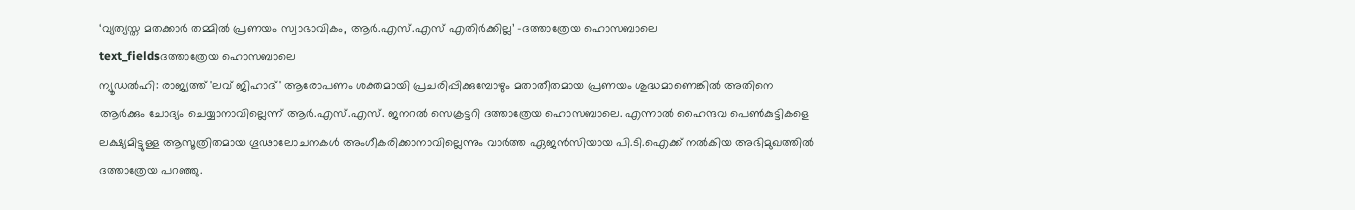‘വ്യത്യസ്ത മതക്കാർ തമ്മിൽ പ്രണയം സ്വാഭാവികം, ആർ.എസ്.എസ് എതിർക്കില്ല’ -ദത്താത്രേയ ഹൊസബാലെ
text_fieldsദത്താത്രേയ ഹൊസബാലെ
ന്യൂഡൽഹി: രാജ്യത്ത് 'ലവ് ജിഹാദ്' ആരോപണം ശക്തമായി പ്രചരിപ്പിക്കുമ്പോഴും മതാതീതമായ പ്രണയം ശുദ്ധമാണെങ്കിൽ അതിനെ ആർക്കും ചോദ്യം ചെയ്യാനാവില്ലെന്ന് ആർ.എസ്.എസ്. ജനറൽ സെക്രട്ടറി ദത്താത്രേയ ഹൊസബാലെ. എന്നാൽ ഹൈന്ദവ പെൺകുട്ടികളെ ലക്ഷ്യമിട്ടുള്ള ആസൂത്രിതമായ ഗൂഢാലോചനകൾ അംഗീകരിക്കാനാവില്ലെന്നും വാർത്ത ഏജൻസിയായ പി.ടി.ഐക്ക് നൽകിയ അഭിമുഖത്തിൽ ദത്താത്രേയ പറഞ്ഞു.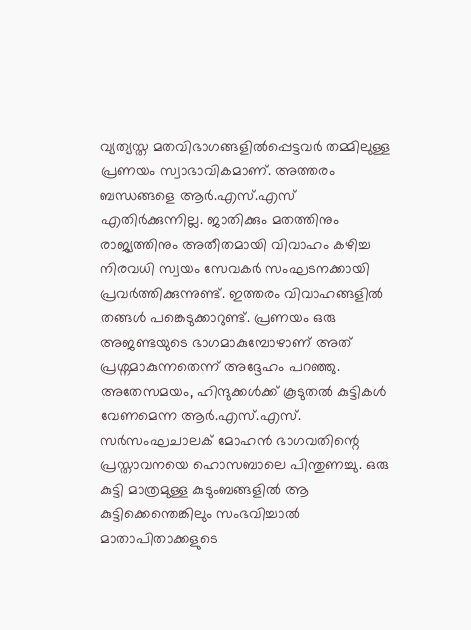വ്യത്യസ്ത മതവിഭാഗങ്ങളിൽപ്പെട്ടവർ തമ്മിലുള്ള പ്രണയം സ്വാഭാവികമാണ്. അത്തരം ബന്ധങ്ങളെ ആർ.എസ്.എസ് എതിർക്കുന്നില്ല. ജാതിക്കും മതത്തിനും രാജ്യത്തിനും അതീതമായി വിവാഹം കഴിച്ച നിരവധി സ്വയം സേവകർ സംഘടനക്കായി പ്രവർത്തിക്കുന്നുണ്ട്. ഇത്തരം വിവാഹങ്ങളിൽ തങ്ങൾ പങ്കെടുക്കാറുണ്ട്. പ്രണയം ഒരു അജണ്ടയുടെ ഭാഗമാകുമ്പോഴാണ് അത് പ്രശ്നമാകുന്നതെന്ന് അദ്ദേഹം പറഞ്ഞു.
അതേസമയം, ഹിന്ദുക്കൾക്ക് കൂടുതൽ കുട്ടികൾ വേണമെന്ന ആർ.എസ്.എസ്. സർസംഘചാലക് മോഹൻ ഭാഗവതിന്റെ പ്രസ്താവനയെ ഹൊസബാലെ പിന്തുണച്ചു. ഒരു കുട്ടി മാത്രമുള്ള കുടുംബങ്ങളിൽ ആ കുട്ടിക്കെന്തെങ്കിലും സംഭവിച്ചാൽ മാതാപിതാക്കളുടെ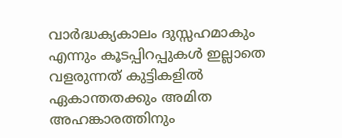വാർദ്ധക്യകാലം ദുസ്സഹമാകും എന്നും കൂടപ്പിറപ്പുകൾ ഇല്ലാതെ വളരുന്നത് കുട്ടികളിൽ ഏകാന്തതക്കും അമിത അഹങ്കാരത്തിനും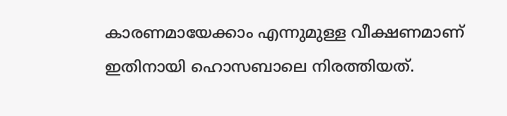കാരണമായേക്കാം എന്നുമുള്ള വീക്ഷണമാണ് ഇതിനായി ഹൊസബാലെ നിരത്തിയത്.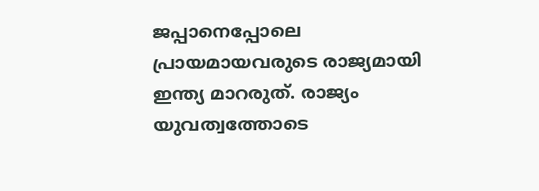ജപ്പാനെപ്പോലെ പ്രായമായവരുടെ രാജ്യമായി ഇന്ത്യ മാറരുത്. രാജ്യം യുവത്വത്തോടെ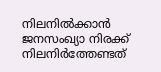നിലനിൽക്കാൻ ജനസംഖ്യാ നിരക്ക് നിലനിർത്തേണ്ടത്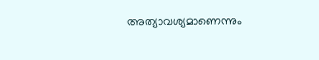അത്യാവശ്യമാണെന്നും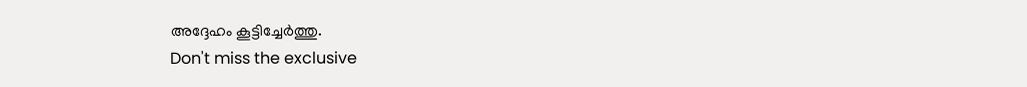അദ്ദേഹം കൂട്ടിച്ചേർത്തു.
Don't miss the exclusive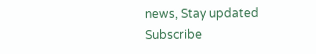news, Stay updated
Subscribe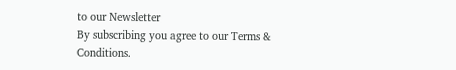to our Newsletter
By subscribing you agree to our Terms & Conditions.